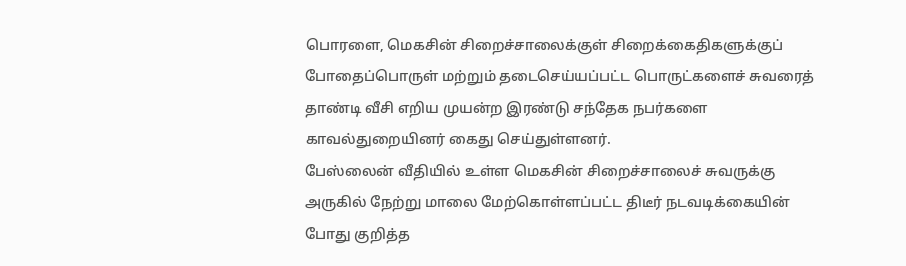பொரளை, மெகசின் சிறைச்சாலைக்குள் சிறைக்கைதிகளுக்குப் போதைப்பொருள் மற்றும் தடைசெய்யப்பட்ட பொருட்களைச் சுவரைத் தாண்டி வீசி எறிய முயன்ற இரண்டு சந்தேக நபர்களை காவல்துறையினர் கைது செய்துள்ளனர்.
பேஸ்லைன் வீதியில் உள்ள மெகசின் சிறைச்சாலைச் சுவருக்கு அருகில் நேற்று மாலை மேற்கொள்ளப்பட்ட திடீர் நடவடிக்கையின் போது குறித்த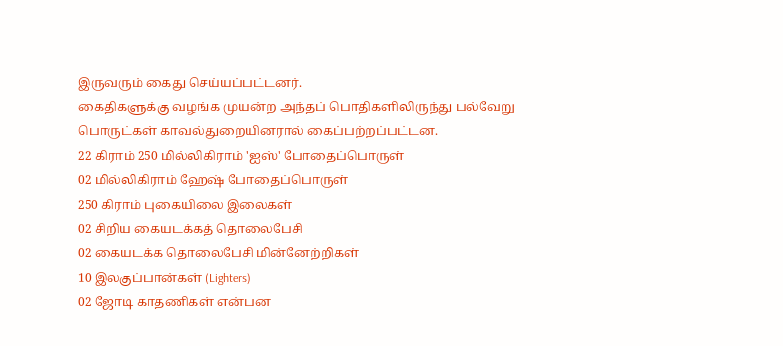இருவரும் கைது செய்யப்பட்டனர்.
கைதிகளுக்கு வழங்க முயன்ற அந்தப் பொதிகளிலிருந்து பல்வேறு பொருட்கள் காவல்துறையினரால் கைப்பற்றப்பட்டன.
22 கிராம் 250 மில்லிகிராம் 'ஐஸ்' போதைப்பொருள்
02 மில்லிகிராம் ஹேஷ் போதைப்பொருள்
250 கிராம் புகையிலை இலைகள்
02 சிறிய கையடக்கத் தொலைபேசி
02 கையடக்க தொலைபேசி மின்னேற்றிகள்
10 இலகுப்பான்கள் (Lighters)
02 ஜோடி காதணிகள் என்பன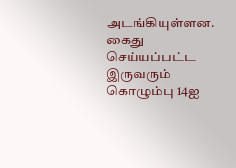அடங்கியுள்ளன.
கைது செய்யப்பட்ட இருவரும் கொழும்பு 14ஐ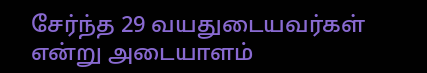சேர்ந்த 29 வயதுடையவர்கள் என்று அடையாளம்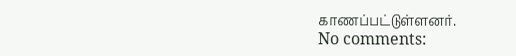காணப்பட்டுள்ளனர்.
No comments: